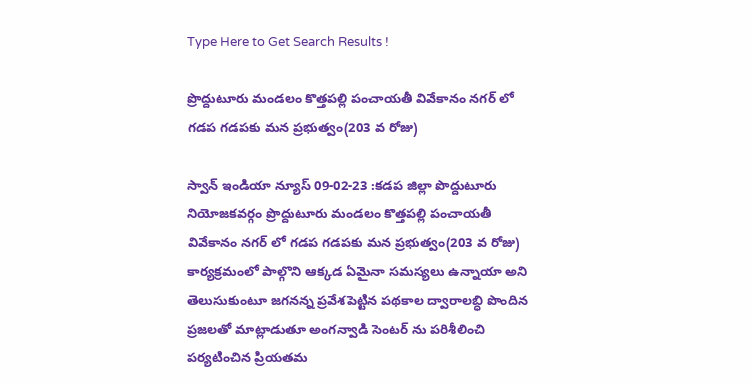Type Here to Get Search Results !

ప్రొద్దుటూరు మండలం కొత్తపల్లి పంచాయతీ వివేకానం నగర్ లో గడప గడపకు మన ప్రభుత్వం(203 వ రోజు)

స్వాన్ ఇండియా న్యూస్ 09-02-23 :కడప జిల్లా పొద్దుటూరు నియోజకవర్గం ప్రొద్దుటూరు మండలం కొత్తపల్లి పంచాయతీ వివేకానం నగర్ లో గడప గడపకు మన ప్రభుత్వం(203 వ రోజు) కార్యక్రమంలో పాల్గొని ఆక్కడ ఏమైనా సమస్యలు ఉన్నాయా అని తెలుసుకుంటూ జగనన్న ప్రవేశపెట్టిన పథకాల ద్వారాలబ్ధి పొందిన ప్రజలతో మాట్లాడుతూ అంగన్వాడి సెంటర్ ను పరిశీలించి పర్యటించిన ప్రియతమ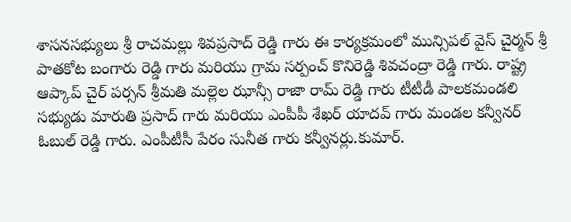శాసనసభ్యులు శ్రీ రాచమల్లు శివప్రసాద్ రెడ్డి గారు ఈ కార్యక్రమంలో మున్సిపల్ వైస్ చైర్మన్ శ్రీ పాతకోట బంగారు రెడ్డి గారు మరియు గ్రామ సర్పంచ్ కొనిరెడ్డి శివచంద్రా రెడ్డి గారు. రాష్ట్ర ఆప్కాప్ చైర్ పర్సన్ శ్రీమతి మల్లెల ఝాన్సీ రాజా రామ్ రెడ్డి గారు టీటీడీ పాలకమండలి సభ్యుడు మారుతి ప్రసాద్ గారు మరియు ఎంపీపీ శేఖర్ యాదవ్ గారు మండల కన్వీనర్ ఓబుల్ రెడ్డి గారు. ఎంపీటీసీ పేరం సునీత గారు కన్వీనర్లు.కుమార్.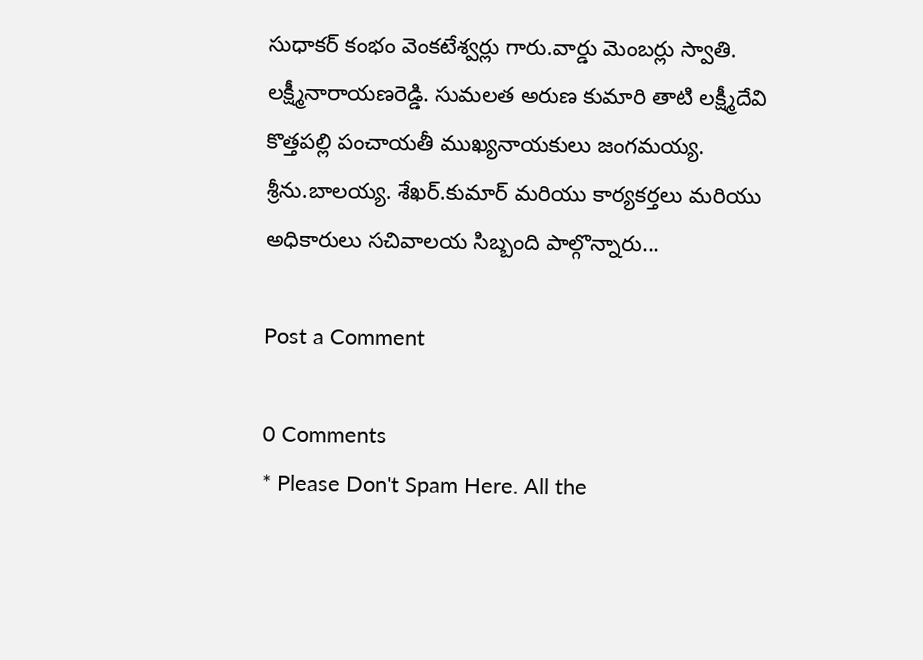సుధాకర్ కంభం వెంకటేశ్వర్లు గారు.వార్డు మెంబర్లు స్వాతి. లక్ష్మీనారాయణరెడ్డి. సుమలత అరుణ కుమారి తాటి లక్ష్మీదేవి కొత్తపల్లి పంచాయతీ ముఖ్యనాయకులు జంగమయ్య. శ్రీను.బాలయ్య. శేఖర్.కుమార్ మరియు కార్యకర్తలు మరియు అధికారులు సచివాలయ సిబ్బంది పాల్గొన్నారు...

Post a Comment

0 Comments
* Please Don't Spam Here. All the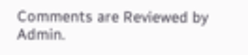Comments are Reviewed by Admin.